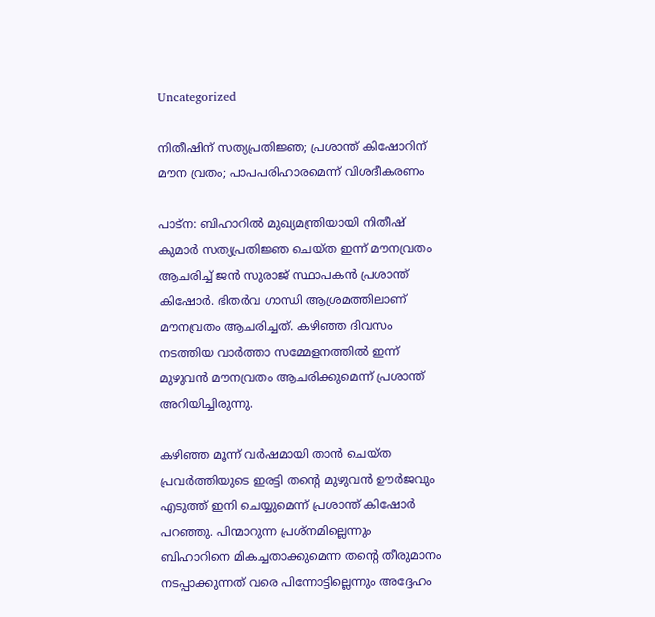Uncategorized

നിതീഷിന് സത്യപ്രതിജ്ഞ; പ്രശാന്ത് കിഷോറിന് മൗന വ്രതം; പാപപരിഹാരമെന്ന് വിശദീകരണം

പാട്‌ന: ബിഹാറില്‍ മുഖ്യമന്ത്രിയായി നിതീഷ് കുമാര്‍ സത്യപ്രതിജ്ഞ ചെയ്ത ഇന്ന് മൗനവ്രതം ആചരിച്ച് ജന്‍ സുരാജ് സ്ഥാപകന്‍ പ്രശാന്ത് കിഷോര്‍. ഭിതര്‍വ ഗാന്ധി ആശ്രമത്തിലാണ് മൗനവ്രതം ആചരിച്ചത്. കഴിഞ്ഞ ദിവസം നടത്തിയ വാര്‍ത്താ സമ്മേളനത്തില്‍ ഇന്ന് മുഴുവന്‍ മൗനവ്രതം ആചരിക്കുമെന്ന് പ്രശാന്ത് അറിയിച്ചിരുന്നു.

കഴിഞ്ഞ മൂന്ന് വര്‍ഷമായി താന്‍ ചെയ്ത പ്രവര്‍ത്തിയുടെ ഇരട്ടി തന്റെ മുഴുവന്‍ ഊര്‍ജവും എടുത്ത് ഇനി ചെയ്യുമെന്ന് പ്രശാന്ത് കിഷോര്‍ പറഞ്ഞു. പിന്മാറുന്ന പ്രശ്‌നമില്ലെന്നും ബിഹാറിനെ മികച്ചതാക്കുമെന്ന തന്റെ തീരുമാനം നടപ്പാക്കുന്നത് വരെ പിന്നോട്ടില്ലെന്നും അദ്ദേഹം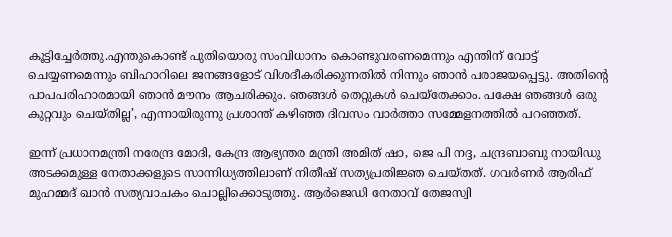കൂട്ടിച്ചേര്‍ത്തു.എന്തുകൊണ്ട് പുതിയൊരു സംവിധാനം കൊണ്ടുവരണമെന്നും എന്തിന് വോട്ട് ചെയ്യണമെന്നും ബിഹാറിലെ ജനങ്ങളോട് വിശദീകരിക്കുന്നതില്‍ നിന്നും ഞാന്‍ പരാജയപ്പെട്ടു. അതിന്റെ പാപപരിഹാരമായി ഞാന്‍ മൗനം ആചരിക്കും. ഞങ്ങള്‍ തെറ്റുകള്‍ ചെയ്‌തേക്കാം. പക്ഷേ ഞങ്ങള്‍ ഒരു കുറ്റവും ചെയ്തില്ല’, എന്നായിരുന്നു പ്രശാന്ത് കഴിഞ്ഞ ദിവസം വാര്‍ത്താ സമ്മേളനത്തില്‍ പറഞ്ഞത്.

ഇന്ന് പ്രധാനമന്ത്രി നരേന്ദ്ര മോദി, കേന്ദ്ര ആഭ്യന്തര മന്ത്രി അമിത് ഷാ, ജെ പി നദ്ദ, ചന്ദ്രബാബു നായിഡു അടക്കമുള്ള നേതാക്കളുടെ സാന്നിധ്യത്തിലാണ് നിതീഷ് സത്യപ്രതിജ്ഞ ചെയ്തത്. ഗവര്‍ണര്‍ ആരിഫ് മുഹമ്മദ് ഖാന്‍ സത്യവാചകം ചൊല്ലിക്കൊടുത്തു. ആര്‍ജെഡി നേതാവ് തേജസ്വി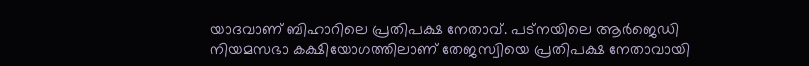യാദവാണ് ബിഹാറിലെ പ്രതിപക്ഷ നേതാവ്. പട്നയിലെ ആര്‍ജെഡി നിയമസഭാ കക്ഷിയോഗത്തിലാണ് തേജസ്വിയെ പ്രതിപക്ഷ നേതാവായി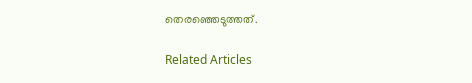തെരഞ്ഞെടുത്തത്.

Related Articles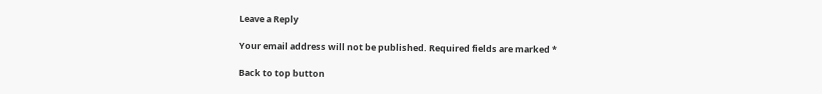Leave a Reply

Your email address will not be published. Required fields are marked *

Back to top button